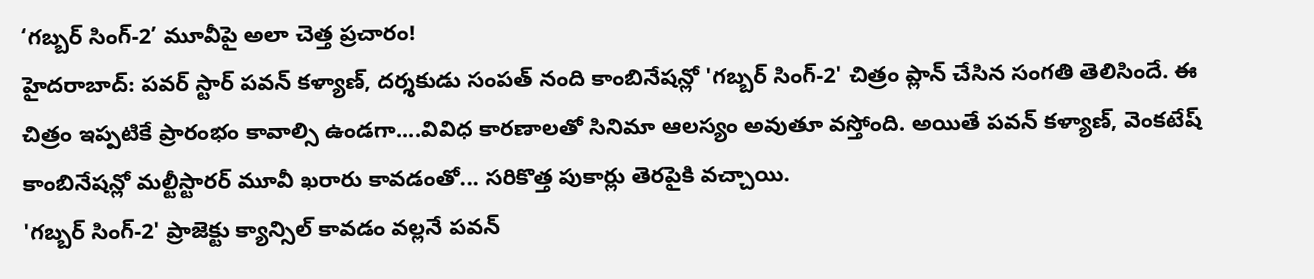‘గబ్బర్ సింగ్-2’ మూవీపై అలా చెత్త ప్రచారం!
హైదరాబాద్: పవర్ స్టార్ పవన్ కళ్యాణ్, దర్శకుడు సంపత్ నంది కాంబినేషన్లో 'గబ్బర్ సింగ్-2' చిత్రం ప్లాన్ చేసిన సంగతి తెలిసిందే. ఈ చిత్రం ఇప్పటికే ప్రారంభం కావాల్సి ఉండగా....వివిధ కారణాలతో సినిమా ఆలస్యం అవుతూ వస్తోంది. అయితే పవన్ కళ్యాణ్, వెంకటేష్ కాంబినేషన్లో మల్టీస్టారర్ మూవీ ఖరారు కావడంతో... సరికొత్త పుకార్లు తెరపైకి వచ్చాయి.
'గబ్బర్ సింగ్-2' ప్రాజెక్టు క్యాన్సిల్ కావడం వల్లనే పవన్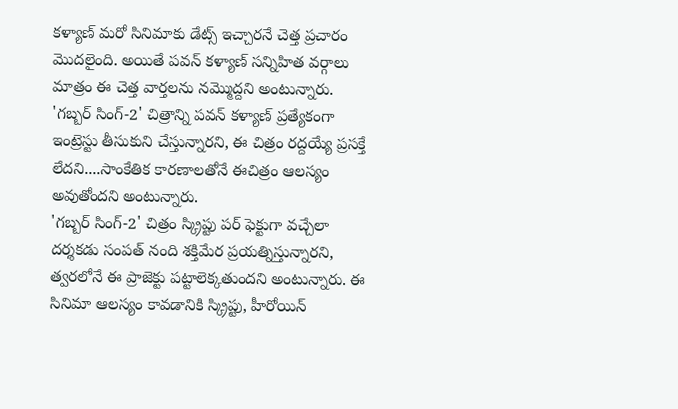కళ్యాణ్ మరో సినిమాకు డేట్స్ ఇచ్చారనే చెత్త ప్రచారం మొదలైంది. అయితే పవన్ కళ్యాణ్ సన్నిహిత వర్గాలు మాత్రం ఈ చెత్త వార్తలను నమ్మొద్దని అంటున్నారు. 'గబ్బర్ సింగ్-2' చిత్రాన్ని పవన్ కళ్యాణ్ ప్రత్యేకంగా ఇంట్రెస్టు తీసుకుని చేస్తున్నారని, ఈ చిత్రం రద్దయ్యే ప్రసక్తే లేదని....సాంకేతిక కారణాలతోనే ఈచిత్రం ఆలస్యం అవుతోందని అంటున్నారు.
'గబ్బర్ సింగ్-2' చిత్రం స్క్రిప్టు పర్ ఫెక్టుగా వచ్చేలా దర్శకడు సంపత్ నంది శక్తిమేర ప్రయత్నిస్తున్నారని, త్వరలోనే ఈ ప్రాజెక్టు పట్టాలెక్కతుందని అంటున్నారు. ఈ సినిమా ఆలస్యం కావడానికి స్క్రిప్టు, హీరోయిన్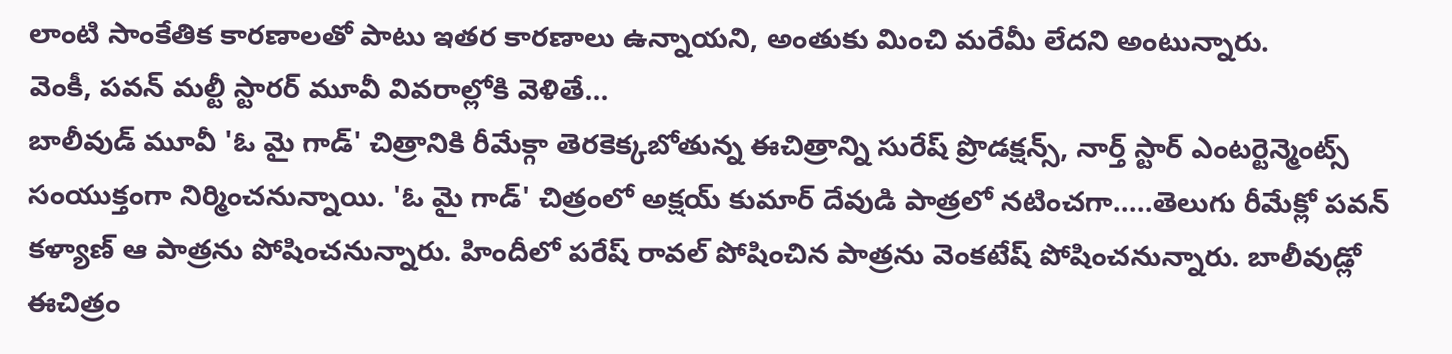లాంటి సాంకేతిక కారణాలతో పాటు ఇతర కారణాలు ఉన్నాయని, అంతుకు మించి మరేమీ లేదని అంటున్నారు.
వెంకీ, పవన్ మల్టీ స్టారర్ మూవీ వివరాల్లోకి వెళితే...
బాలీవుడ్ మూవీ 'ఓ మై గాడ్' చిత్రానికి రీమేక్గా తెరకెక్కబోతున్న ఈచిత్రాన్ని సురేష్ ప్రొడక్షన్స్, నార్త్ స్టార్ ఎంటర్టెన్మెంట్స్ సంయుక్తంగా నిర్మించనున్నాయి. 'ఓ మై గాడ్' చిత్రంలో అక్షయ్ కుమార్ దేవుడి పాత్రలో నటించగా.....తెలుగు రీమేక్లో పవన్ కళ్యాణ్ ఆ పాత్రను పోషించనున్నారు. హిందీలో పరేష్ రావల్ పోషించిన పాత్రను వెంకటేష్ పోషించనున్నారు. బాలీవుడ్లో ఈచిత్రం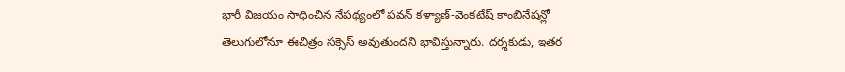భారీ విజయం సాధించిన నేపథ్యంలో పవన్ కళ్యాణ్-వెంకటేష్ కాంబినేషన్లో తెలుగులోనూ ఈచిత్రం సక్సెస్ అవుతుందని భావిస్తున్నారు. దర్శకుడు, ఇతర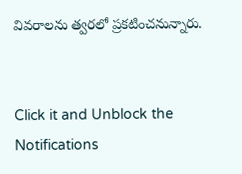వివరాలను త్వరలో ప్రకటించనున్నారు.


Click it and Unblock the Notifications